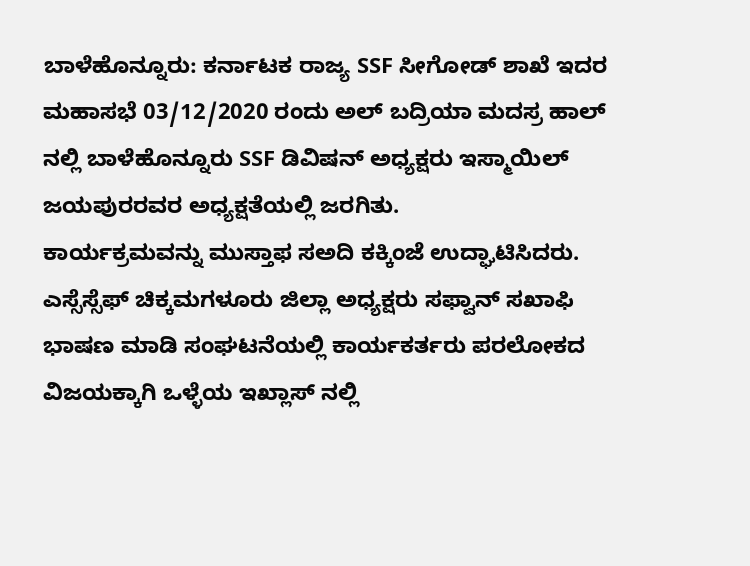ಬಾಳೆಹೊನ್ನೂರು: ಕರ್ನಾಟಕ ರಾಜ್ಯ SSF ಸೀಗೋಡ್ ಶಾಖೆ ಇದರ ಮಹಾಸಭೆ 03/12/2020 ರಂದು ಅಲ್ ಬದ್ರಿಯಾ ಮದಸ್ರ ಹಾಲ್ ನಲ್ಲಿ ಬಾಳೆಹೊನ್ನೂರು SSF ಡಿವಿಷನ್ ಅಧ್ಯಕ್ಷರು ಇಸ್ಮಾಯಿಲ್ ಜಯಪುರರವರ ಅಧ್ಯಕ್ಷತೆಯಲ್ಲಿ ಜರಗಿತು.
ಕಾರ್ಯಕ್ರಮವನ್ನು ಮುಸ್ತಾಫ ಸಅದಿ ಕಕ್ಕಿಂಜೆ ಉದ್ಘಾಟಿಸಿದರು. ಎಸ್ಸೆಸ್ಸೆಫ್ ಚಿಕ್ಕಮಗಳೂರು ಜಿಲ್ಲಾ ಅಧ್ಯಕ್ಷರು ಸಫ್ವಾನ್ ಸಖಾಫಿ ಭಾಷಣ ಮಾಡಿ ಸಂಘಟನೆಯಲ್ಲಿ ಕಾರ್ಯಕರ್ತರು ಪರಲೋಕದ ವಿಜಯಕ್ಕಾಗಿ ಒಳ್ಳೆಯ ಇಖ್ಲಾಸ್ ನಲ್ಲಿ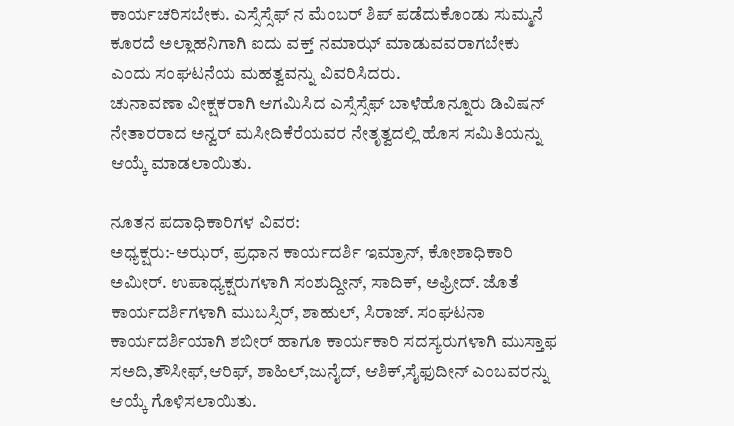ಕಾರ್ಯಚರಿಸಬೇಕು. ಎಸ್ಸೆಸ್ಸೆಫ್ ನ ಮೆಂಬರ್ ಶಿಪ್ ಪಡೆದುಕೊಂಡು ಸುಮ್ಮನೆ ಕೂರದೆ ಅಲ್ಲಾಹನಿಗಾಗಿ ಐದು ವಕ್ತ್ ನಮಾಝ್ ಮಾಡುವವರಾಗಬೇಕು ಎಂದು ಸಂಘಟನೆಯ ಮಹತ್ವವನ್ನು ವಿವರಿಸಿದರು.
ಚುನಾವಣಾ ವೀಕ್ಷಕರಾಗಿ ಆಗಮಿಸಿದ ಎಸ್ಸೆಸ್ಸೆಫ್ ಬಾಳೆಹೊನ್ನೂರು ಡಿವಿಷನ್ ನೇತಾರರಾದ ಅನ್ವರ್ ಮಸೀದಿಕೆರೆಯವರ ನೇತೃತ್ವದಲ್ಲಿ ಹೊಸ ಸಮಿತಿಯನ್ನು ಆಯ್ಕೆ ಮಾಡಲಾಯಿತು.

ನೂತನ ಪದಾಧಿಕಾರಿಗಳ ವಿವರ:
ಅಧ್ಯಕ್ಷರು:-ಅಝರ್, ಪ್ರಧಾನ ಕಾರ್ಯದರ್ಶಿ ಇಮ್ರಾನ್, ಕೋಶಾಧಿಕಾರಿ ಅಮೀರ್. ಉಪಾಧ್ಯಕ್ಷರುಗಳಾಗಿ ಸಂಶುದ್ದೀನ್, ಸಾದಿಕ್, ಅಫ್ರೀದ್. ಜೊತೆ ಕಾರ್ಯದರ್ಶಿಗಳಾಗಿ ಮುಬಸ್ಸಿರ್, ಶಾಹುಲ್, ಸಿರಾಜ್. ಸಂಘಟನಾ ಕಾರ್ಯದರ್ಶಿಯಾಗಿ ಶಬೀರ್ ಹಾಗೂ ಕಾರ್ಯಕಾರಿ ಸದಸ್ಯರುಗಳಾಗಿ ಮುಸ್ತಾಫ ಸಅದಿ,ತೌಸೀಫ್,ಆರಿಫ್, ಶಾಹಿಲ್,ಜುನೈದ್, ಆಶಿಕ್,ಸೈಫುದೀನ್ ಎಂಬವರನ್ನು ಆಯ್ಕೆ ಗೊಳಿಸಲಾಯಿತು.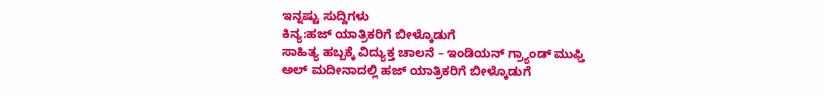ಇನ್ನಷ್ಟು ಸುದ್ದಿಗಳು
ಕಿನ್ಯ:ಹಜ್ ಯಾತ್ರಿಕರಿಗೆ ಬೀಳ್ಕೊಡುಗೆ
ಸಾಹಿತ್ಯ ಹಬ್ಬಕ್ಕೆ ವಿದ್ಯುಕ್ತ ಚಾಲನೆ – ಇಂಡಿಯನ್ ಗ್ರ್ಯಾಂಡ್ ಮುಫ್ತಿ
ಅಲ್ ಮದೀನಾದಲ್ಲಿ ಹಜ್ ಯಾತ್ರಿಕರಿಗೆ ಬೀಳ್ಕೊಡುಗೆ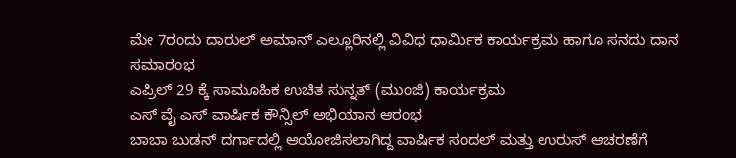ಮೇ 7ರಂದು ದಾರುಲ್ ಅಮಾನ್ ಎಲ್ಲೂರಿನಲ್ಲಿ ವಿವಿಧ ಧಾರ್ಮಿಕ ಕಾರ್ಯಕ್ರಮ ಹಾಗೂ ಸನದು ದಾನ ಸಮಾರಂಭ
ಎಪ್ರಿಲ್ 29 ಕ್ಕೆ ಸಾಮೂಹಿಕ ಉಚಿತ ಸುನ್ನತ್ (ಮುಂಜಿ) ಕಾರ್ಯಕ್ರಮ
ಎಸ್ ವೈ ಎಸ್ ವಾರ್ಷಿಕ ಕೌನ್ಸಿಲ್ ಅಭಿಯಾನ ಆರಂಭ
ಬಾಬಾ ಬುಡನ್ ದರ್ಗಾದಲ್ಲಿ ಆಯೋಜಿಸಲಾಗಿದ್ದ ವಾರ್ಷಿಕ ಸಂದಲ್ ಮತ್ತು ಉರುಸ್ ಆಚರಣೆಗೆ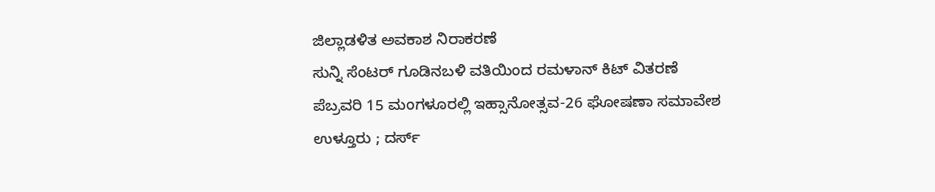ಜಿಲ್ಲಾಡಳಿತ ಅವಕಾಶ ನಿರಾಕರಣೆ
ಸುನ್ನಿ ಸೆಂಟರ್ ಗೂಡಿನಬಳಿ ವತಿಯಿಂದ ರಮಳಾನ್ ಕಿಟ್ ವಿತರಣೆ
ಪೆಬ್ರವರಿ 15 ಮಂಗಳೂರಲ್ಲಿ ಇಹ್ಸಾನೋತ್ಸವ-26 ಘೋಷಣಾ ಸಮಾವೇಶ
ಉಳ್ತೂರು ; ದರ್ಸ್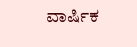ವಾರ್ಷಿಕ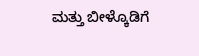ಮತ್ತು ಬೀಳ್ಕೊಡಿಗೆ